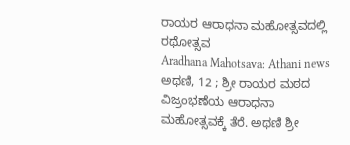ರಾಯರ ಆರಾಧನಾ ಮಹೋತ್ಸವದಲ್ಲಿ ರಥೋತ್ಸವ
Aradhana Mahotsava: Athani news
ಅಥಣಿ, 12 ; ಶ್ರೀ ರಾಯರ ಮಠದ ವಿಜ್ರಂಭಣೆಯ ಆರಾಧನಾ ಮಹೋತ್ಸವಕ್ಕೆ ತೆರೆ. ಅಥಣಿ ಶ್ರೀ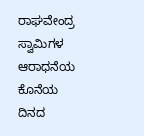ರಾಘವೇಂದ್ರ ಸ್ವಾಮಿಗಳ ಆರಾಧನೆಯ ಕೊನೆಯ ದಿನದ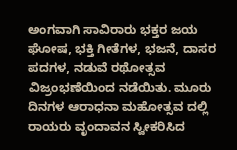ಅಂಗವಾಗಿ ಸಾವಿರಾರು ಭಕ್ತರ ಜಯ ಘೋಷ, ಭಕ್ತಿ ಗೀತೆಗಳ, ಭಜನೆ, ದಾಸರ ಪದಗಳ, ನಡುವೆ ರಥೋತ್ಸವ ವಿಜ್ರಂಭಣೆಯಿಂದ ನಡೆಯಿತು. ಮೂರು ದಿನಗಳ ಆರಾಧನಾ ಮಹೋತ್ಸವ ದಲ್ಲಿ ರಾಯರು ವೃಂದಾವನ ಸ್ವೀಕರಿಸಿದ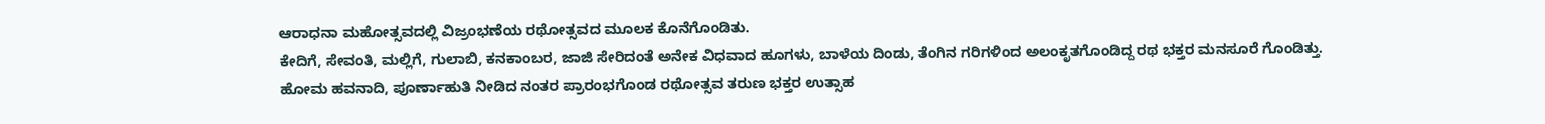ಆರಾಧನಾ ಮಹೋತ್ಸವದಲ್ಲಿ ವಿಜ್ರಂಭಣೆಯ ರಥೋತ್ಸವದ ಮೂಲಕ ಕೊನೆಗೊಂಡಿತು.
ಕೇದಿಗೆ, ಸೇವಂತಿ, ಮಲ್ಲಿಗೆ, ಗುಲಾಬಿ, ಕನಕಾಂಬರ, ಜಾಜಿ ಸೇರಿದಂತೆ ಅನೇಕ ವಿಧವಾದ ಹೂಗಳು, ಬಾಳೆಯ ದಿಂಡು, ತೆಂಗಿನ ಗರಿಗಳಿಂದ ಅಲಂಕೃತಗೊಂಡಿದ್ದ ರಥ ಭಕ್ತರ ಮನಸೂರೆ ಗೊಂಡಿತ್ತು. ಹೋಮ ಹವನಾದಿ, ಪೂರ್ಣಾಹುತಿ ನೀಡಿದ ನಂತರ ಪ್ರಾರಂಭಗೊಂಡ ರಥೋತ್ಸವ ತರುಣ ಭಕ್ತರ ಉತ್ಸಾಹ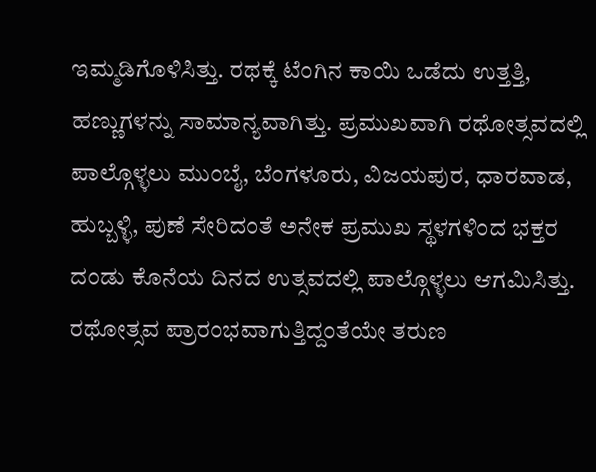ಇಮ್ಮಡಿಗೊಳಿಸಿತ್ತು. ರಥಕ್ಕೆ ಟೆಂಗಿನ ಕಾಯಿ ಒಡೆದು ಉತ್ತತ್ತಿ, ಹಣ್ಣುಗಳನ್ನು ಸಾಮಾನ್ಯವಾಗಿತ್ತು. ಪ್ರಮುಖವಾಗಿ ರಥೋತ್ಸವದಲ್ಲಿ ಪಾಲ್ಗೊಳ್ಳಲು ಮುಂಬೈ, ಬೆಂಗಳೂರು, ವಿಜಯಪುರ, ಧಾರವಾಡ, ಹುಬ್ಬಳ್ಳಿ, ಪುಣೆ ಸೇರಿದಂತೆ ಅನೇಕ ಪ್ರಮುಖ ಸ್ಥಳಗಳಿಂದ ಭಕ್ತರ ದಂಡು ಕೊನೆಯ ದಿನದ ಉತ್ಸವದಲ್ಲಿ ಪಾಲ್ಗೊಳ್ಳಲು ಆಗಮಿಸಿತ್ತು.
ರಥೋತ್ಸವ ಪ್ರಾರಂಭವಾಗುತ್ತಿದ್ದಂತೆಯೇ ತರುಣ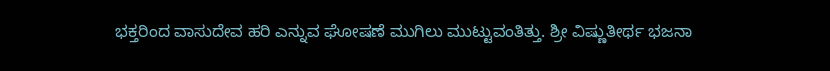ಭಕ್ತರಿಂದ ವಾಸುದೇವ ಹರಿ ಎನ್ನುವ ಘೋಷಣೆ ಮುಗಿಲು ಮುಟ್ಟುವಂತಿತ್ತು. ಶ್ರೀ ವಿಷ್ಣುತೀರ್ಥ ಭಜನಾ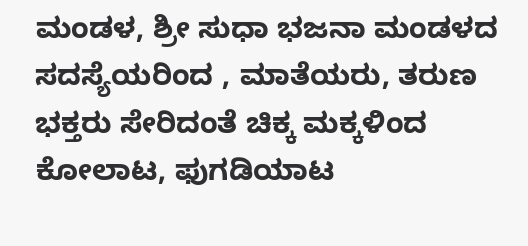ಮಂಡಳ, ಶ್ರೀ ಸುಧಾ ಭಜನಾ ಮಂಡಳದ ಸದಸ್ಯೆಯರಿಂದ , ಮಾತೆಯರು, ತರುಣ ಭಕ್ತರು ಸೇರಿದಂತೆ ಚಿಕ್ಕ ಮಕ್ಕಳಿಂದ ಕೋಲಾಟ, ಫುಗಡಿಯಾಟ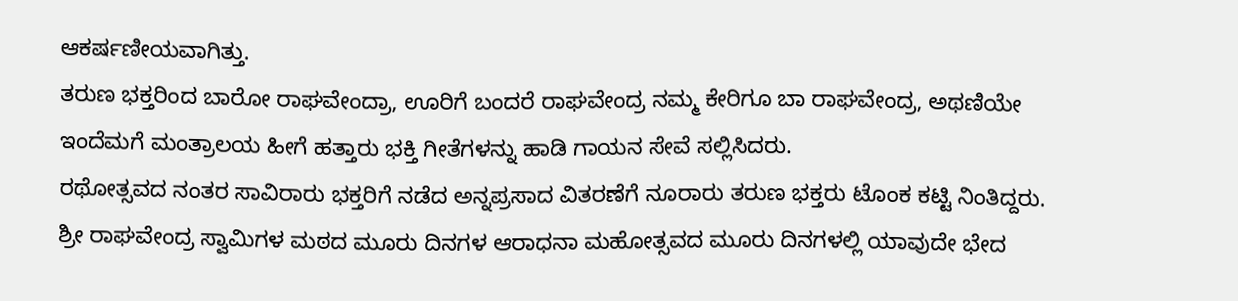ಆಕರ್ಷಣೀಯವಾಗಿತ್ತು.
ತರುಣ ಭಕ್ತರಿಂದ ಬಾರೋ ರಾಘವೇಂದ್ರಾ, ಊರಿಗೆ ಬಂದರೆ ರಾಘವೇಂದ್ರ ನಮ್ಮ ಕೇರಿಗೂ ಬಾ ರಾಘವೇಂದ್ರ, ಅಥಣಿಯೇ ಇಂದೆಮಗೆ ಮಂತ್ರಾಲಯ ಹೀಗೆ ಹತ್ತಾರು ಭಕ್ತಿ ಗೀತೆಗಳನ್ನು ಹಾಡಿ ಗಾಯನ ಸೇವೆ ಸಲ್ಲಿಸಿದರು.
ರಥೋತ್ಸವದ ನಂತರ ಸಾವಿರಾರು ಭಕ್ತರಿಗೆ ನಡೆದ ಅನ್ನಪ್ರಸಾದ ವಿತರಣೆಗೆ ನೂರಾರು ತರುಣ ಭಕ್ತರು ಟೊಂಕ ಕಟ್ಟಿ ನಿಂತಿದ್ದರು. ಶ್ರೀ ರಾಘವೇಂದ್ರ ಸ್ವಾಮಿಗಳ ಮಠದ ಮೂರು ದಿನಗಳ ಆರಾಧನಾ ಮಹೋತ್ಸವದ ಮೂರು ದಿನಗಳಲ್ಲಿ ಯಾವುದೇ ಭೇದ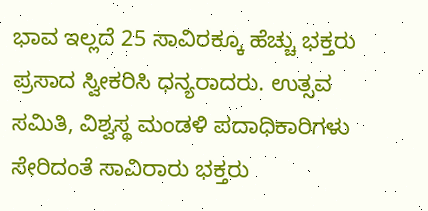ಭಾವ ಇಲ್ಲದೆ 25 ಸಾವಿರಕ್ಕೂ ಹೆಚ್ಚು ಭಕ್ತರು ಪ್ರಸಾದ ಸ್ವೀಕರಿಸಿ ಧನ್ಯರಾದರು. ಉತ್ಸವ ಸಮಿತಿ, ವಿಶ್ವಸ್ಥ ಮಂಡಳಿ ಪದಾಧಿಕಾರಿಗಳು ಸೇರಿದಂತೆ ಸಾವಿರಾರು ಭಕ್ತರು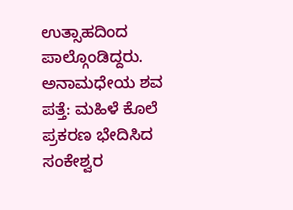ಉತ್ಸಾಹದಿಂದ ಪಾಲ್ಗೊಂಡಿದ್ದರು.
ಅನಾಮಧೇಯ ಶವ ಪತ್ತೆ: ಮಹಿಳೆ ಕೊಲೆ ಪ್ರಕರಣ ಭೇದಿಸಿದ ಸಂಕೇಶ್ವರ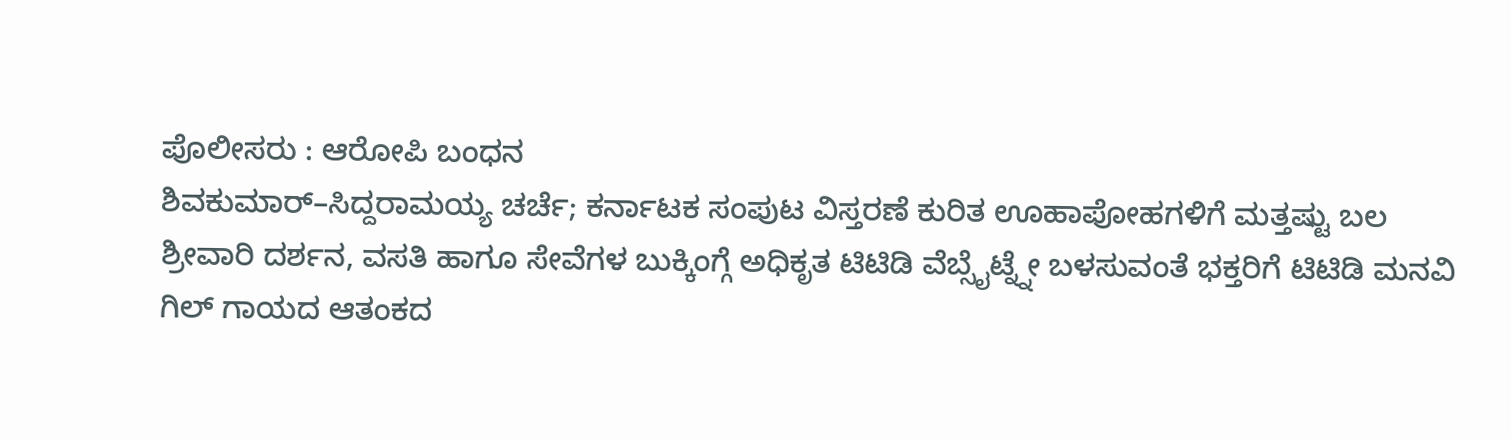ಪೊಲೀಸರು : ಆರೋಪಿ ಬಂಧನ
ಶಿವಕುಮಾರ್–ಸಿದ್ದರಾಮಯ್ಯ ಚರ್ಚೆ; ಕರ್ನಾಟಕ ಸಂಪುಟ ವಿಸ್ತರಣೆ ಕುರಿತ ಊಹಾಪೋಹಗಳಿಗೆ ಮತ್ತಷ್ಟು ಬಲ
ಶ್ರೀವಾರಿ ದರ್ಶನ, ವಸತಿ ಹಾಗೂ ಸೇವೆಗಳ ಬುಕ್ಕಿಂಗ್ಗೆ ಅಧಿಕೃತ ಟಿಟಿಡಿ ವೆಬ್ಸೈಟ್ನ್ನೇ ಬಳಸುವಂತೆ ಭಕ್ತರಿಗೆ ಟಿಟಿಡಿ ಮನವಿ
ಗಿಲ್ ಗಾಯದ ಆತಂಕದ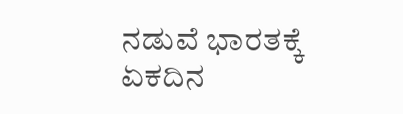ನಡುವೆ ಭಾರತಕ್ಕೆ ಏಕದಿನ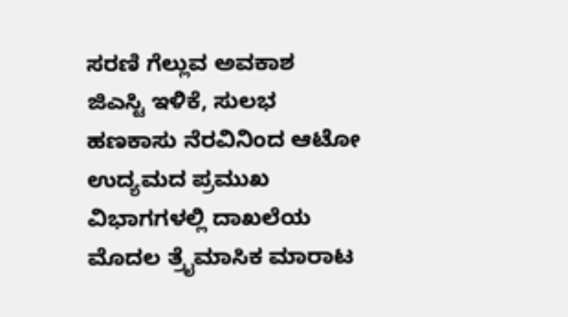ಸರಣಿ ಗೆಲ್ಲುವ ಅವಕಾಶ
ಜಿಎಸ್ಟಿ ಇಳಿಕೆ, ಸುಲಭ ಹಣಕಾಸು ನೆರವಿನಿಂದ ಆಟೋ ಉದ್ಯಮದ ಪ್ರಮುಖ ವಿಭಾಗಗಳಲ್ಲಿ ದಾಖಲೆಯ ಮೊದಲ ತ್ರೈಮಾಸಿಕ ಮಾರಾಟ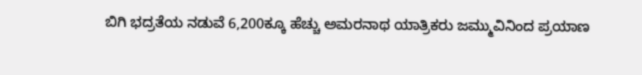ಬಿಗಿ ಭದ್ರತೆಯ ನಡುವೆ 6,200ಕ್ಕೂ ಹೆಚ್ಚು ಅಮರನಾಥ ಯಾತ್ರಿಕರು ಜಮ್ಮುವಿನಿಂದ ಪ್ರಯಾಣ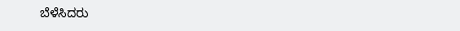ಬೆಳೆಸಿದರು